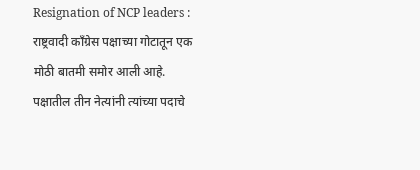Resignation of NCP leaders : राष्ट्रवादी काँग्रेस पक्षाच्या गोटातून एक मोठी बातमी समोर आली आहे. पक्षातील तीन नेत्यांनी त्यांच्या पदाचे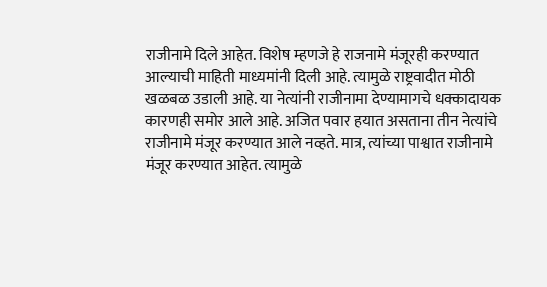राजीनामे दिले आहेत. विशेष म्हणजे हे राजनामे मंजूरही करण्यात आल्याची माहिती माध्यमांनी दिली आहे. त्यामुळे राष्ट्रवादीत मोठी खळबळ उडाली आहे. या नेत्यांनी राजीनामा देण्यामागचे धक्कादायक कारणही समोर आले आहे. अजित पवार हयात असताना तीन नेत्यांचे राजीनामे मंजूर करण्यात आले नव्हते. मात्र, त्यांच्या पाश्वात राजीनामे मंजूर करण्यात आहेत. त्यामुळे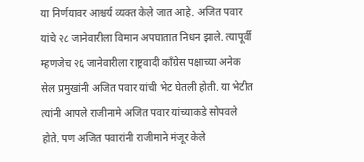या निर्णयावर आश्चर्य व्यक्त केले जात आहे. अजित पवार यांचे २८ जानेवारीला विमान अपघातात निधन झाले. त्यापूर्वी म्हणजेच २६ जानेवारीला राष्ट्रवादी काँग्रेस पक्षाच्या अनेक सेल प्रमुखांनी अजित पवार यांची भेट घेतली होती. या भेटीत त्यांनी आपले राजीनामे अजित पवार यांच्याकडे सोपवले होते. पण अजित पवारांनी राजीमाने मंजूर केले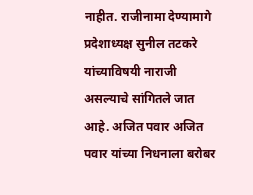नाहीत. राजीनामा देण्यामागे प्रदेशाध्यक्ष सुनील तटकरे यांच्याविषयी नाराजी असल्याचे सांगितले जात आहे. अजित पवार अजित पवार यांच्या निधनाला बरोबर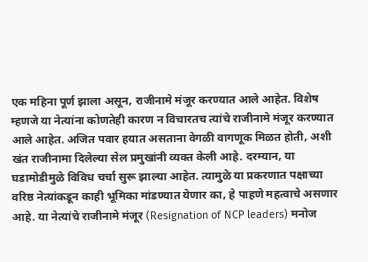एक महिना पूर्ण झाला असून, राजीनामे मंजूर करण्यात आले आहेत. विशेष म्हणजे या नेत्यांना कोणतेही कारण न विचारतच त्यांचे राजीनामे मंजूर करण्यात आले आहेत. अजित पवार हयात असताना वेगळी वागणूक मिळत होती, अशी खंत राजीनामा दिलेल्या सेल प्रमुखांनी व्यक्त केली आहे. दरम्यान, या घडामोडीमुळे विविध चर्चा सुरू झाल्या आहेत. त्यामुळे या प्रकरणात पक्षाच्या वरिष्ठ नेत्यांकडून काही भूमिका मांडण्यात येणार का, हे पाहणे महत्वाचे असणार आहे. या नेत्यांचे राजीनामे मंजूर (Resignation of NCP leaders) मनोज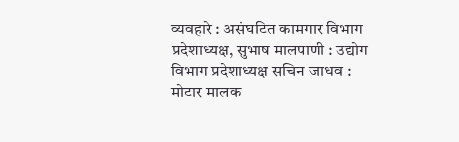व्यवहारे : असंघटित कामगार विभाग प्रदेशाध्यक्ष, सुभाष मालपाणी : उद्योग विभाग प्रदेशाध्यक्ष सचिन जाधव : मोटार मालक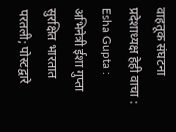वाहतूक संघटना प्रदेशाध्यक्ष हेही वाचा : Esha Gupta : अभिनेत्री ईशा गुप्ता सुरक्षित भारतात परतली; पोस्टद्वारे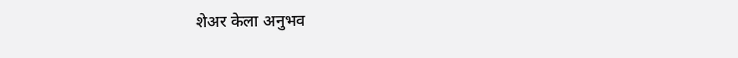शेअर केला अनुभव